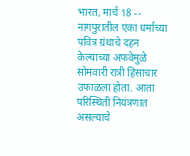भारत, मार्च 18 -- नागपुरातील एका धर्माच्या पवित्र ग्रंथाचे दहन केल्याच्या अफवेमुळे सोमवारी रात्री हिंसाचार उफाळला होता. आता परिस्थिती नियंत्रणात असल्याचे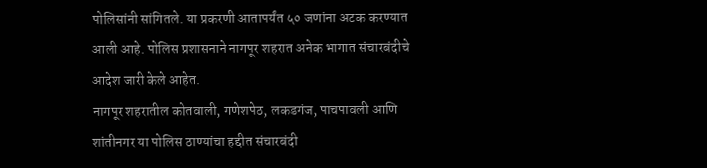पोलिसांनी सांगितले. या प्रकरणी आतापर्यंत ५० जणांना अटक करण्यात आली आहे. पोलिस प्रशासनाने नागपूर शहरात अनेक भागात संचारबंदीचे आदेश जारी केले आहेत.
नागपूर शहरातील कोतवाली, गणेशपेठ, लकडगंज, पाचपावली आणि शांतीनगर या पोलिस ठाण्यांचा हद्दीत संचारबंदी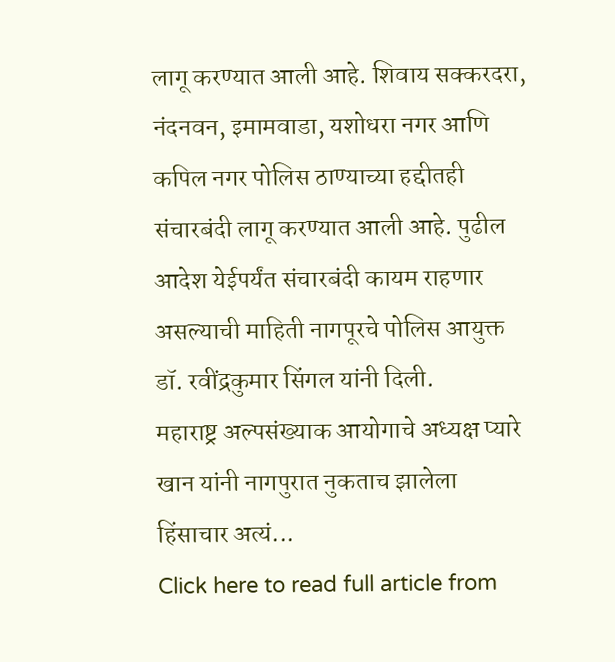लागू करण्यात आली आहे. शिवाय सक्करदरा, नंदनवन, इमामवाडा, यशोधरा नगर आणि कपिल नगर पोलिस ठाण्याच्या हद्दीतही संचारबंदी लागू करण्यात आली आहे. पुढील आदेश येईपर्यंत संचारबंदी कायम राहणार असल्याची माहिती नागपूरचे पोलिस आयुक्त डॉ. रवींद्रकुमार सिंगल यांनी दिली.
महाराष्ट्र अल्पसंख्याक आयोगाचे अध्यक्ष प्यारे खान यांनी नागपुरात नुकताच झालेला हिंसाचार अत्यं...
Click here to read full article from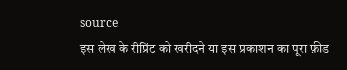source
इस लेख के रीप्रिंट को खरीदने या इस प्रकाशन का पूरा फ़ीड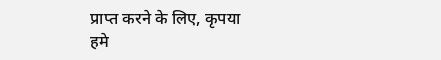प्राप्त करने के लिए, कृपया
हमे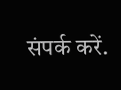संपर्क करें.